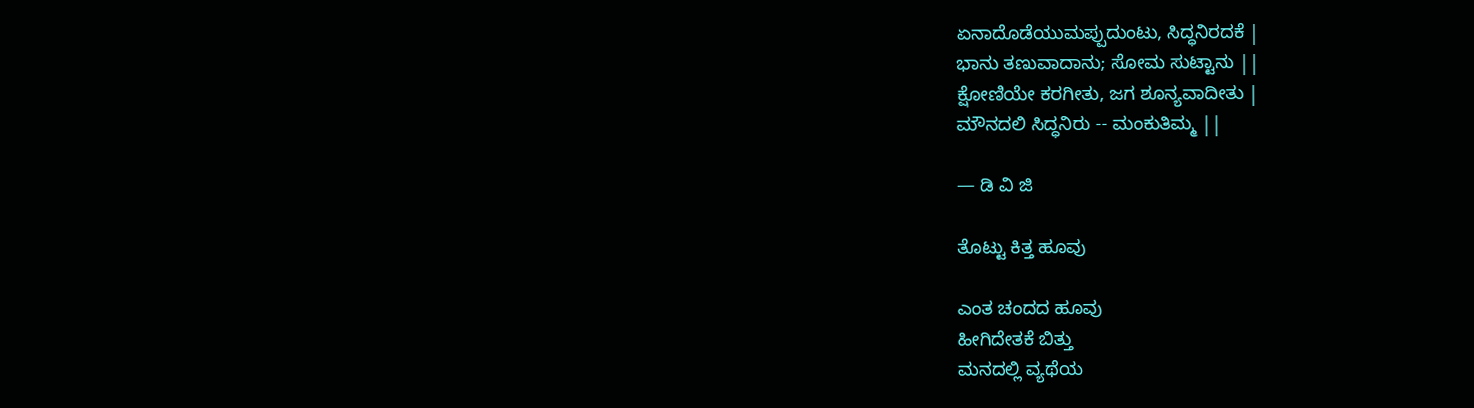ಏನಾದೊಡೆಯುಮಪ್ಪುದುಂಟು, ಸಿದ್ಧನಿರದಕೆ |
ಭಾನು ತಣುವಾದಾನು; ಸೋಮ ಸುಟ್ಟಾನು ||
ಕ್ಷೋಣಿಯೇ ಕರಗೀತು, ಜಗ ಶೂನ್ಯವಾದೀತು |
ಮೌನದಲಿ ಸಿದ್ಧನಿರು -- ಮಂಕುತಿಮ್ಮ ||

— ಡಿ ವಿ ಜಿ

ತೊಟ್ಟು ಕಿತ್ತ ಹೂವು

ಎಂತ ಚಂದದ ಹೂವು
ಹೀಗಿದೇತಕೆ ಬಿತ್ತು
ಮನದಲ್ಲಿ ವ್ಯಥೆಯ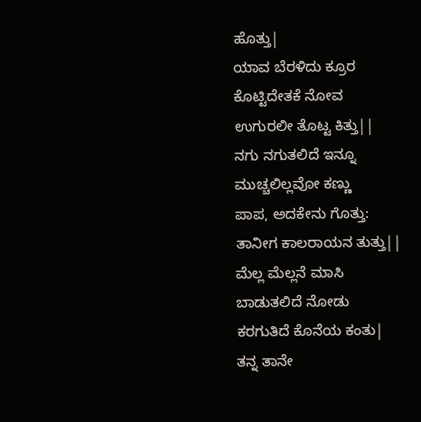ಹೊತ್ತು|
ಯಾವ ಬೆರಳಿದು ಕ್ರೂರ
ಕೊಟ್ಟಿದೇತಕೆ ನೋವ
ಉಗುರಲೀ ತೊಟ್ಟ ಕಿತ್ತು||
ನಗು ನಗುತಲಿದೆ ಇನ್ನೂ
ಮುಚ್ಚಲಿಲ್ಲವೋ ಕಣ್ಣು
ಪಾಪ, ಅದಕೇನು ಗೊತ್ತು:
ತಾನೀಗ ಕಾಲರಾಯನ ತುತ್ತು||
ಮೆಲ್ಲ ಮೆಲ್ಲನೆ ಮಾಸಿ
ಬಾಡುತಲಿದೆ ನೋಡು
ಕರಗುತಿದೆ ಕೊನೆಯ ಕಂತು|
ತನ್ನ ತಾನೇ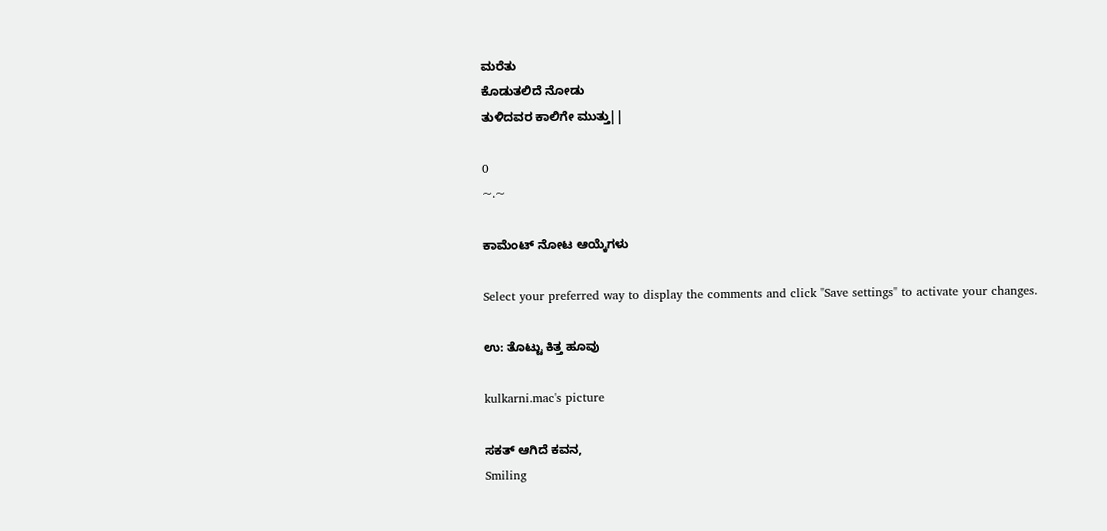ಮರೆತು
ಕೊಡುತಲಿದೆ ನೋಡು
ತುಳಿದವರ ಕಾಲಿಗೇ ಮುತ್ತು||

0
~.~

ಕಾಮೆಂಟ್ ನೋಟ ಆಯ್ಕೆಗಳು

Select your preferred way to display the comments and click "Save settings" to activate your changes.

ಉ: ತೊಟ್ಟು ಕಿತ್ತ ಹೂವು

kulkarni.mac's picture

ಸಕತ್ ಆಗಿದೆ ಕವನ,
Smiling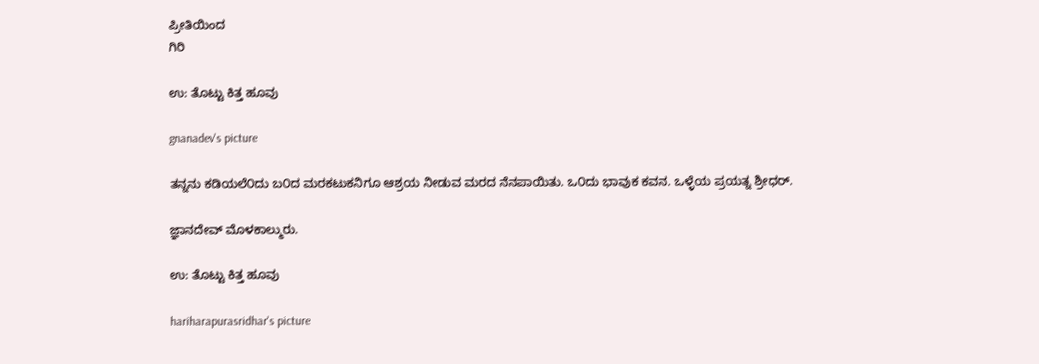ಪ್ರೀತಿಯಿಂದ
ಗಿರಿ

ಉ: ತೊಟ್ಟು ಕಿತ್ತ ಹೂವು

gnanadev's picture

ತನ್ನನು ಕಡಿಯಲೆ೦ದು ಬ೦ದ ಮರಕಟುಕನಿಗೂ ಆಶ್ರಯ ನೀಡುವ ಮರದ ನೆನಪಾಯಿತು. ಒ೦ದು ಭಾವುಕ ಕವನ. ಒಳ್ಳೆಯ ಪ್ರಯತ್ನ ಶ್ರೀಧರ್.

ಜ್ಞಾನದೇವ್ ಮೊಳಕಾಲ್ಮುರು.

ಉ: ತೊಟ್ಟು ಕಿತ್ತ ಹೂವು

hariharapurasridhar's picture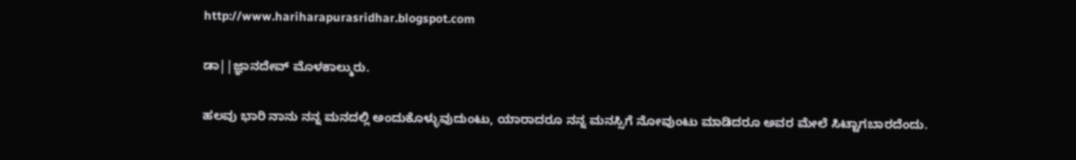http://www.hariharapurasridhar.blogspot.com

ಡಾ||ಜ್ಞಾನದೇವ್ ಮೊಳಕಾಲ್ಮುರು.

ಹಲವು ಭಾರಿ ನಾನು ನನ್ನ ಮನದಲ್ಲಿ ಅಂದುಕೊಳ್ಳುವುದುಂಟು, ಯಾರಾದರೂ ನನ್ನ ಮನಸ್ಸಿಗೆ ನೋವುಂಟು ಮಾಡಿದರೂ ಅವರ ಮೇಲೆ ಸಿಟ್ಟಾಗಬಾರದೆಂದು.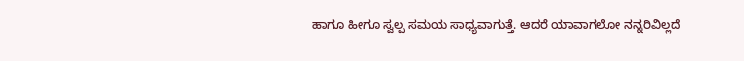ಹಾಗೂ ಹೀಗೂ ಸ್ವಲ್ಪ ಸಮಯ ಸಾಧ್ಯವಾಗುತ್ತೆ. ಆದರೆ ಯಾವಾಗಲೋ ನನ್ನರಿವಿಲ್ಲದೆ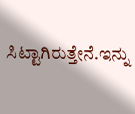ಸಿಟ್ಟಾಗಿರುತ್ತೇನೆ.ಇನ್ನು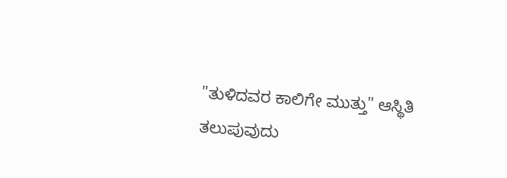"ತುಳಿದವರ ಕಾಲಿಗೇ ಮುತ್ತು" ಆಸ್ಥಿತಿ ತಲುಪುವುದು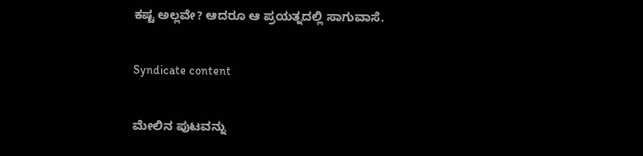ಕಷ್ಟ ಅಲ್ಲವೇ? ಆದರೂ ಆ ಪ್ರಯತ್ನದಲ್ಲಿ ಸಾಗುವಾಸೆ.

Syndicate content

ಮೇಲಿನ ಪುಟವನ್ನು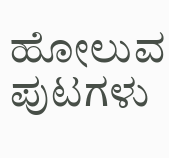ಹೋಲುವ ಪುಟಗಳು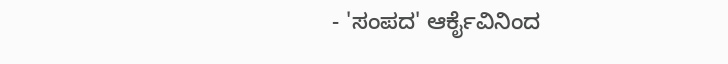- 'ಸಂಪದ' ಆರ್ಕೈವಿನಿಂದ